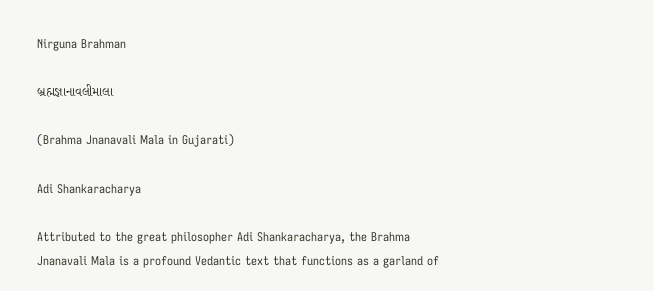Nirguna Brahman

બ્રહ્મજ્ઞાનાવલીમાલા

(Brahma Jnanavali Mala in Gujarati)

Adi Shankaracharya

Attributed to the great philosopher Adi Shankaracharya, the Brahma Jnanavali Mala is a profound Vedantic text that functions as a garland of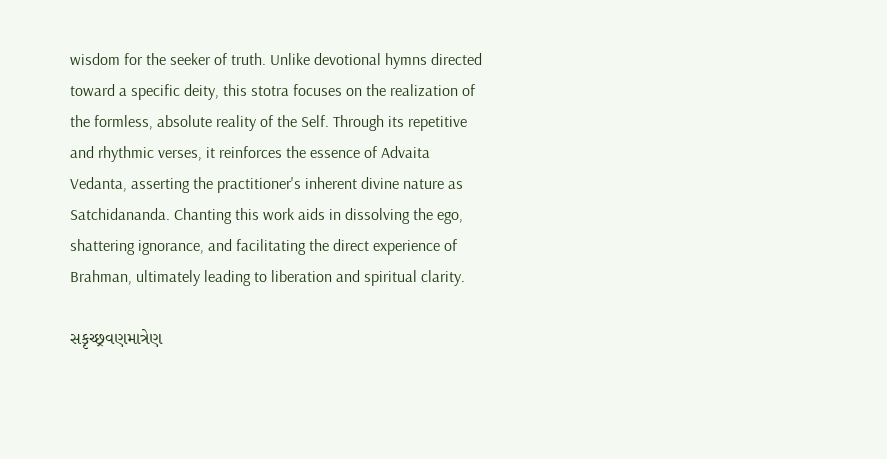wisdom for the seeker of truth. Unlike devotional hymns directed toward a specific deity, this stotra focuses on the realization of the formless, absolute reality of the Self. Through its repetitive and rhythmic verses, it reinforces the essence of Advaita Vedanta, asserting the practitioner's inherent divine nature as Satchidananda. Chanting this work aids in dissolving the ego, shattering ignorance, and facilitating the direct experience of Brahman, ultimately leading to liberation and spiritual clarity.

સકૃચ્છ્રવણમાત્રેણ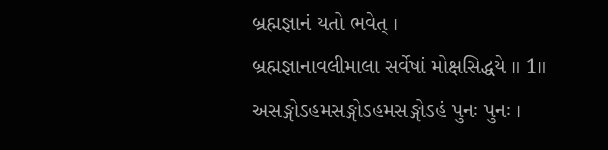બ્રહ્મજ્ઞાનં યતો ભવેત્ ।
બ્રહ્મજ્ઞાનાવલીમાલા સર્વેષાં મોક્ષસિદ્ધયે ॥ 1॥
અસઙ્ગોઽહમસઙ્ગોઽહમસઙ્ગોઽહં પુનઃ પુનઃ ।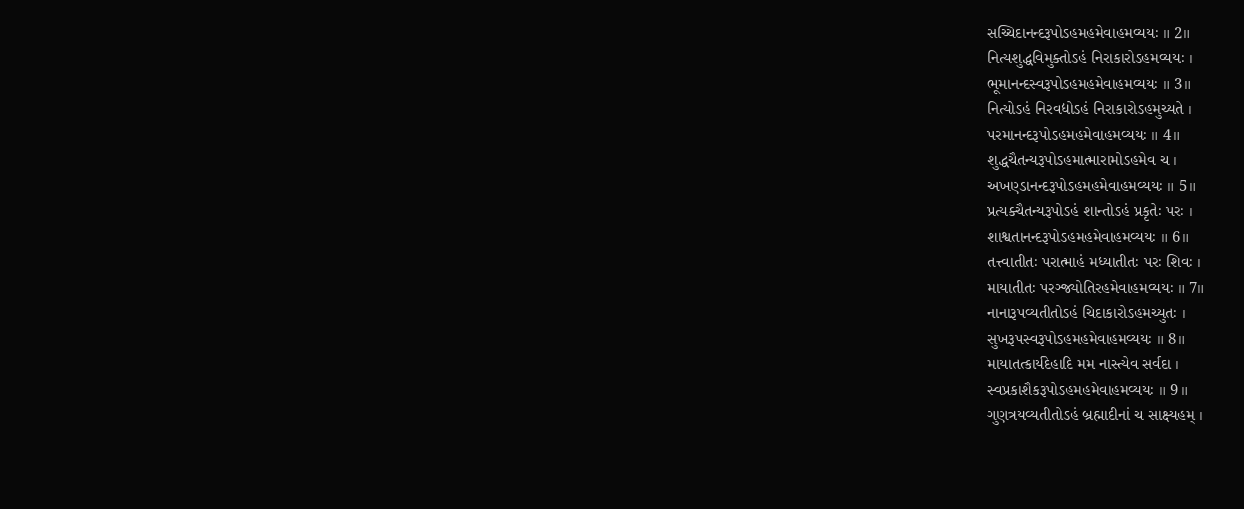સચ્ચિદાનન્દરૂપોઽહમહમેવાહમવ્યયઃ ॥ 2॥
નિત્યશુદ્ધવિમુક્તોઽહં નિરાકારોઽહમવ્યયઃ ।
ભૂમાનન્દસ્વરૂપોઽહમહમેવાહમવ્યયઃ ॥ 3॥
નિત્યોઽહં નિરવદ્યોઽહં નિરાકારોઽહમુચ્યતે ।
પરમાનન્દરૂપોઽહમહમેવાહમવ્યયઃ ॥ 4॥
શુદ્ધચૈતન્યરૂપોઽહમાત્મારામોઽહમેવ ચ ।
અખણ્ડાનન્દરૂપોઽહમહમેવાહમવ્યયઃ ॥ 5॥
પ્રત્યક્ચૈતન્યરૂપોઽહં શાન્તોઽહં પ્રકૃતેઃ પરઃ ।
શાશ્વતાનન્દરૂપોઽહમહમેવાહમવ્યયઃ ॥ 6॥
તત્ત્વાતીતઃ પરાત્માહં મધ્યાતીતઃ પરઃ શિવઃ ।
માયાતીતઃ પરઞ્જ્યોતિરહમેવાહમવ્યયઃ ॥ 7॥
નાનારૂપવ્યતીતોઽહં ચિદાકારોઽહમચ્યુતઃ ।
સુખરૂપસ્વરૂપોઽહમહમેવાહમવ્યયઃ ॥ 8॥
માયાતત્કાર્યદેહાદિ મમ નાસ્ત્યેવ સર્વદા ।
સ્વપ્રકાશૈકરૂપોઽહમહમેવાહમવ્યયઃ ॥ 9॥
ગુણત્રયવ્યતીતોઽહં બ્રહ્માદીનાં ચ સાક્ષ્યહમ્ ।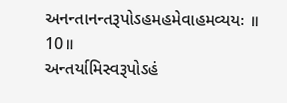અનન્તાનન્તરૂપોઽહમહમેવાહમવ્યયઃ ॥ 10॥
અન્તર્યામિસ્વરૂપોઽહં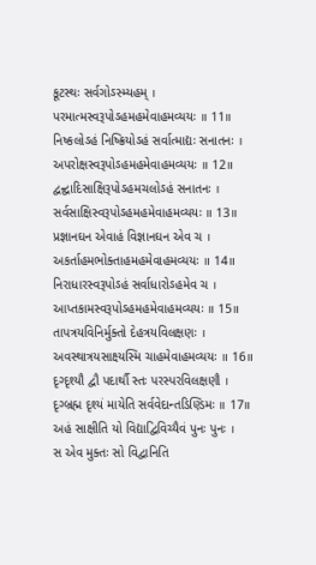કૂટસ્થઃ સર્વગોઽસ્મ્યહમ્ ।
પરમાત્મસ્વરૂપોઽહમહમેવાહમવ્યયઃ ॥ 11॥
નિષ્કલોઽહં નિષ્ક્રિયોઽહં સર્વાત્માદ્યઃ સનાતનઃ ।
અપરોક્ષસ્વરૂપોઽહમહમેવાહમવ્યયઃ ॥ 12॥
દ્વન્દ્વાદિસાક્ષિરૂપોઽહમચલોઽહં સનાતનઃ ।
સર્વસાક્ષિસ્વરૂપોઽહમહમેવાહમવ્યયઃ ॥ 13॥
પ્રજ્ઞાનઘન એવાહં વિજ્ઞાનઘન એવ ચ ।
અકર્તાહમભોક્તાહમહમેવાહમવ્યયઃ ॥ 14॥
નિરાધારસ્વરૂપોઽહં સર્વાધારોઽહમેવ ચ ।
આપ્તકામસ્વરૂપોઽહમહમેવાહમવ્યયઃ ॥ 15॥
તાપત્રયવિનિર્મુક્તો દેહત્રયવિલક્ષણઃ ।
અવસ્થાત્રયસાક્ષ્યસ્મિ ચાહમેવાહમવ્યયઃ ॥ 16॥
દૃગ્દૃશ્યૌ દ્વૌ પદાર્થૌ સ્તઃ પરસ્પરવિલક્ષણૌ ।
દૃગ્બ્રહ્મ દૃશ્યં માયેતિ સર્વવેદાન્તડિણ્ડિમઃ ॥ 17॥
અહં સાક્ષીતિ યો વિદ્યાદ્વિવિચ્યૈવં પુનઃ પુનઃ ।
સ એવ મુક્તઃ સો વિદ્વાનિતિ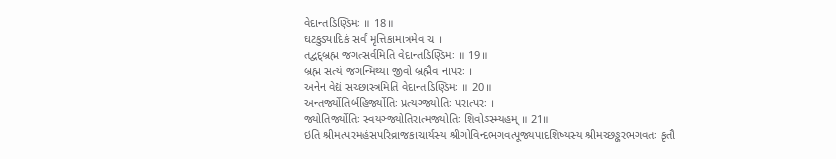વેદાન્તડિણ્ડિમઃ ॥ 18॥
ઘટકુડ્યાદિકં સર્વં મૃત્તિકામાત્રમેવ ચ ।
તદ્વદ્બ્રહ્મ જગત્સર્વમિતિ વેદાન્તડિણ્ડિમઃ ॥ 19॥
બ્રહ્મ સત્યં જગન્મિથ્યા જીવો બ્રહ્મૈવ નાપરઃ ।
અનેન વેદ્યં સચ્છાસ્ત્રમિતિ વેદાન્તડિણ્ડિમઃ ॥ 20॥
અન્તર્જ્યોતિર્બહિર્જ્યોતિઃ પ્રત્યગ્જ્યોતિઃ પરાત્પરઃ ।
જ્યોતિર્જ્યોતિઃ સ્વયઞ્જ્યોતિરાત્મજ્યોતિઃ શિવોઽસ્મ્યહમ્ ॥ 21॥
ઇતિ શ્રીમત્પરમહંસપરિવ્રાજકાચાર્યસ્ય શ્રીગોવિન્દભગવત્પૂજ્યપાદશિષ્યસ્ય શ્રીમચ્છઙ્કરભગવતઃ કૃતૌ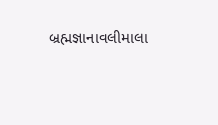બ્રહ્મજ્ઞાનાવલીમાલા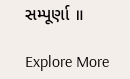સમ્પૂર્ણા ॥

Explore More